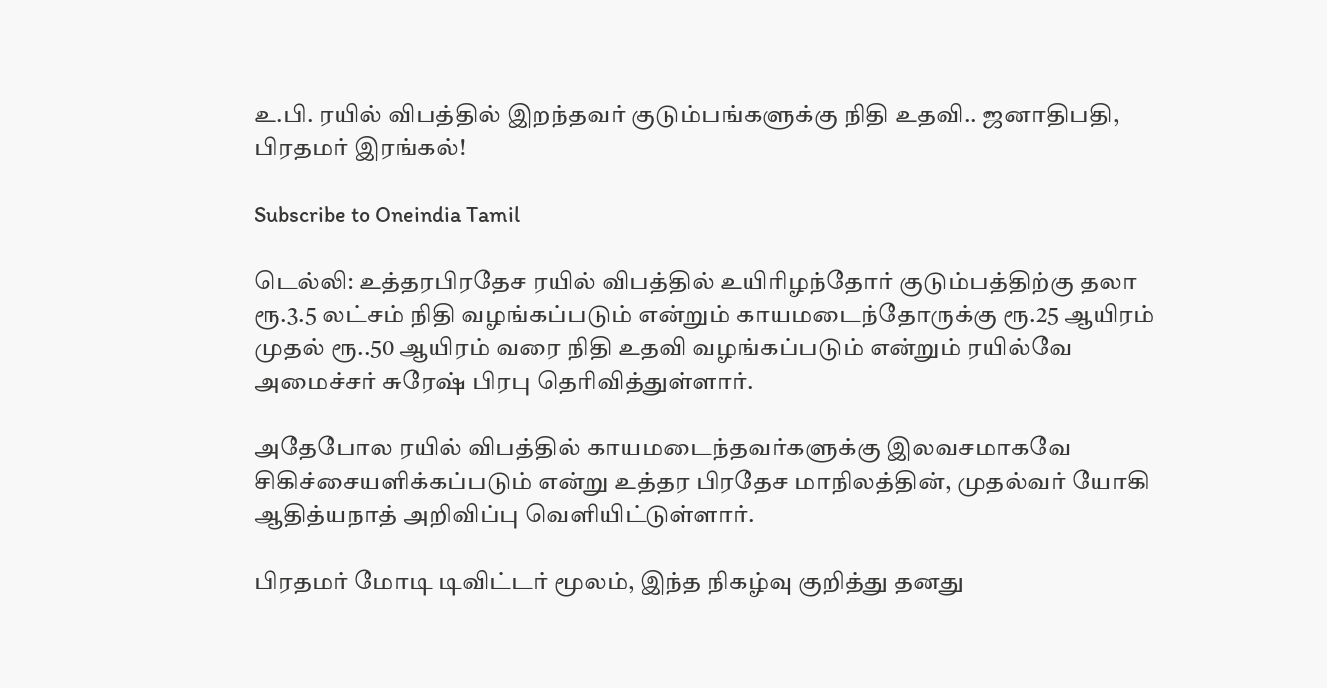உ.பி. ரயில் விபத்தில் இறந்தவர் குடும்பங்களுக்கு நிதி உதவி.. ஜனாதிபதி, பிரதமர் இரங்கல்!

Subscribe to Oneindia Tamil

டெல்லி: உத்தரபிரதேச ரயில் விபத்தில் உயிரிழந்தோர் குடும்பத்திற்கு தலா ரூ.3.5 லட்சம் நிதி வழங்கப்படும் என்றும் காயமடைந்தோருக்கு ரூ.25 ஆயிரம் முதல் ரூ..50 ஆயிரம் வரை நிதி உதவி வழங்கப்படும் என்றும் ரயில்வே அமைச்சர் சுரேஷ் பிரபு தெரிவித்துள்ளார்.

அதேபோல ரயில் விபத்தில் காயமடைந்தவர்களுக்கு இலவசமாகவே சிகிச்சையளிக்கப்படும் என்று உத்தர பிரதேச மாநிலத்தின், முதல்வர் யோகி ஆதித்யநாத் அறிவிப்பு வெளியிட்டுள்ளார்.

பிரதமர் மோடி டிவிட்டர் மூலம், இந்த நிகழ்வு குறித்து தனது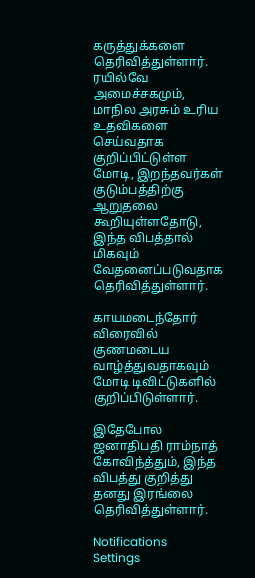கருத்துக்களை தெரிவித்துள்ளார். ரயில்வே அமைச்சகமும், மாநில அரசும் உரிய உதவிகளை செய்வதாக குறிப்பிட்டுள்ள மோடி, இறந்தவர்கள் குடும்பத்திற்கு ஆறுதலை கூறியுள்ளதோடு, இந்த விபத்தால் மிகவும் வேதனைப்படுவதாக தெரிவித்துள்ளார்.

காயமடைந்தோர் விரைவில் குணமடைய வாழ்த்துவதாகவும் மோடி டிவிட்டுகளில் குறிப்பிடுள்ளார்.

இதேபோல ஜனாதிபதி ராம்நாத் கோவிந்த்தும், இந்த விபத்து குறித்து தனது இரங்லை தெரிவித்துள்ளார்.

Notifications
Settings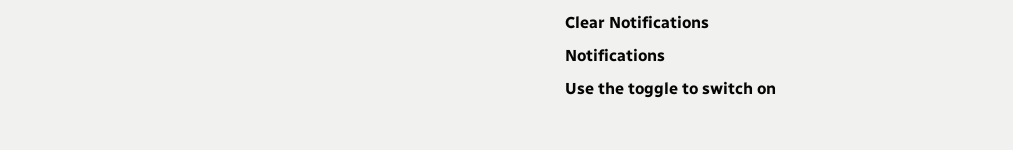Clear Notifications
Notifications
Use the toggle to switch on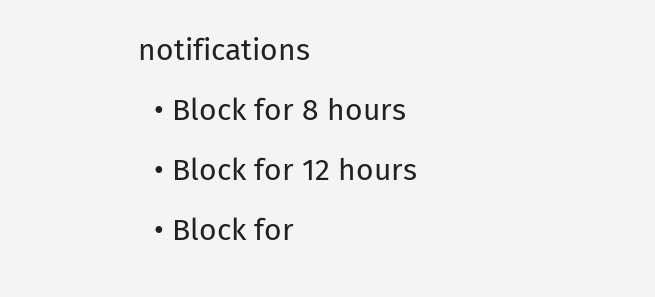notifications
  • Block for 8 hours
  • Block for 12 hours
  • Block for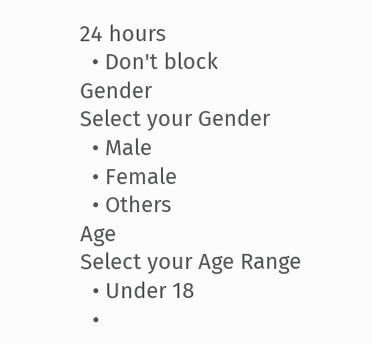24 hours
  • Don't block
Gender
Select your Gender
  • Male
  • Female
  • Others
Age
Select your Age Range
  • Under 18
  •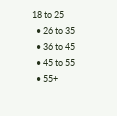18 to 25
  • 26 to 35
  • 36 to 45
  • 45 to 55
  • 55+